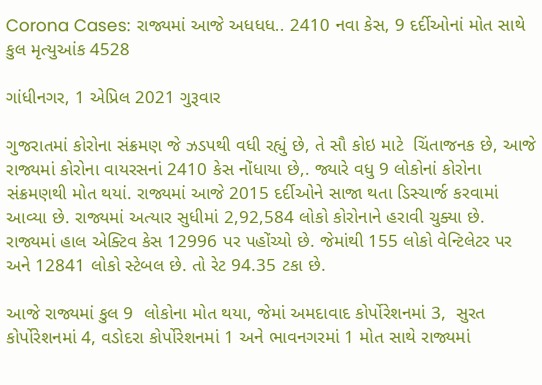Corona Cases: રાજ્યમાં આજે અધધધ.. 2410 નવા કેસ, 9 દર્દીઓનાં મોત સાથે કુલ મૃત્યુઆંક 4528

ગાંધીનગર, 1 એપ્રિલ 2021 ગુરૂવાર

ગુજરાતમાં કોરોના સંક્રમણ જે ઝડપથી વધી રહ્યું છે, તે સૌ કોઇ માટે  ચિંતાજનક છે, આજે રાજ્યમાં કોરોના વાયરસનાં 2410 કેસ નોંધાયા છે,. જ્યારે વધુ 9 લોકોનાં કોરોના સંક્રમણથી મોત થયાં. રાજ્યમાં આજે 2015 દર્દીઓને સાજા થતા ડિસ્ચાર્જ કરવામાં આવ્યા છે. રાજ્યમાં અત્યાર સુધીમાં 2,92,584 લોકો કોરોનાને હરાવી ચુક્યા છે. રાજ્યમાં હાલ એક્ટિવ કેસ 12996 પર પહોંચ્યો છે. જેમાંથી 155 લોકો વેન્ટિલેટર પર અને 12841 લોકો સ્ટેબલ છે. તો રેટ 94.35 ટકા છે.

આજે રાજ્યમાં કુલ 9  લોકોના મોત થયા, જેમાં અમદાવાદ કોર્પોરેશનમાં 3,  સુરત કોર્પોરેશનમાં 4, વડોદરા કોર્પોરેશનમાં 1 અને ભાવનગરમાં 1 મોત સાથે રાજ્યમાં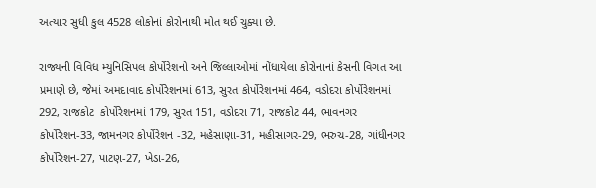અત્યાર સુધી કુલ 4528 લોકોનાં કોરોનાથી મોત થઈ ચુક્યા છે.

રાજ્યની વિવિધ મ્યુનિસિપલ કોર્પોરેશનો અને જિલ્લાઓમાં નોંધાયેલા કોરોનાનાં કેસની વિગત આ પ્રમાણે છે, જેમાં અમદાવાદ કોર્પોરેશનમાં 613, સુરત કોર્પોરેશનમાં 464, વડોદરા કોર્પોરેશનમાં 292, રાજકોટ  કોર્પોરેશનમાં 179, સુરત 151, વડોદરા 71, રાજકોટ 44, ભાવનગર કોર્પોરેશન-33, જામનગર કોર્પોરેશન -32, મહેસાણા-31, મહીસાગર-29, ભરુચ-28, ગાંધીનગર કોર્પોરેશન-27, પાટણ-27, ખેડા-26,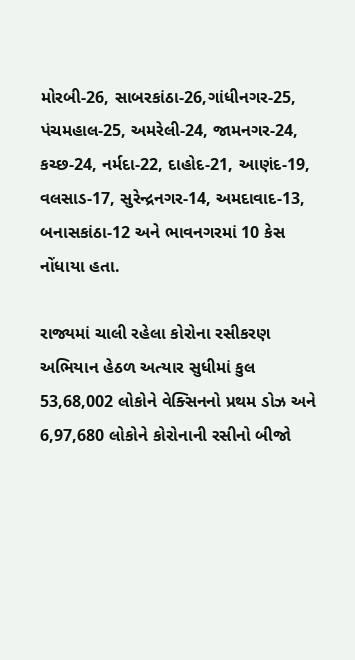મોરબી-26, સાબરકાંઠા-26,ગાંધીનગર-25, પંચમહાલ-25, અમરેલી-24, જામનગર-24, કચ્છ-24, નર્મદા-22, દાહોદ-21, આણંદ-19, વલસાડ-17, સુરેન્દ્રનગર-14, અમદાવાદ-13, બનાસકાંઠા-12 અને ભાવનગરમાં 10 કેસ નોંધાયા હતા.

રાજ્યમાં ચાલી રહેલા કોરોના રસીકરણ અભિયાન હેઠળ અત્યાર સુધીમાં કુલ 53,68,002 લોકોને વેક્સિનનો પ્રથમ ડોઝ અને 6,97,680 લોકોને કોરોનાની રસીનો બીજો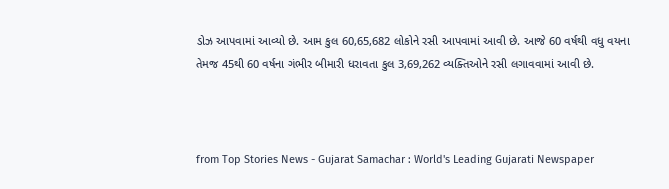ડોઝ આપવામાં આવ્યો છે. આમ કુલ 60,65,682 લોકોને રસી આપવામાં આવી છે. આજે 60 વર્ષથી વધુ વયના તેમજ 45થી 60 વર્ષના ગંભીર બીમારી ધરાવતા કુલ 3,69,262 વ્યક્તિઓને રસી લગાવવામાં આવી છે.



from Top Stories News - Gujarat Samachar : World's Leading Gujarati Newspaper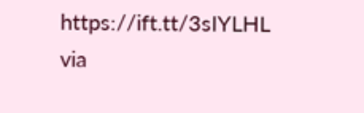https://ift.tt/3sIYLHL
via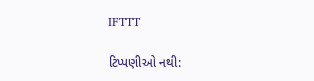IFTTT

ટિપ્પણીઓ નથી: